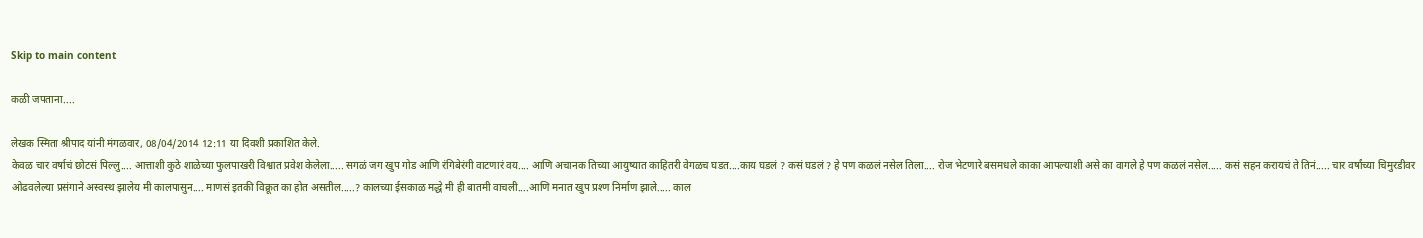Skip to main content

कळी जपताना....

लेखक स्मिता श्रीपाद यांनी मंगळवार, 08/04/2014 12:11 या दिवशी प्रकाशित केले.
केवळ चार वर्षाचं छोटसं पिल्लु.... आत्ताशी कुठे शाळेच्या फुलपाखरी विश्वात प्रवेश केलेला..... सगळं जग खुप गोड आणि रंगिबेरंगी वाटणारं वय.... आणि अचानक तिच्या आयुष्यात काहितरी वेगळच घडत....काय घडलं ? कसं घडलं ? हे पण कळलं नसेल तिला.... रोज भेटणारे बसमधले काका आपल्याशी असे का वागले हे पण कळलं नसेल..... कसं सहन करायचं ते तिनं..... चार वर्षांच्या चिमुरडीवर ओढवलेल्या प्रसंगाने अस्वस्थ झालेय मी कालपासुन.... माणसं इतकी विक्रूत का होत असतील.....? कालच्या ईसकाळ मद्धे मी ही बातमी वाचली....आणि मनात खुप प्रश्ण निर्माण झाले..... काल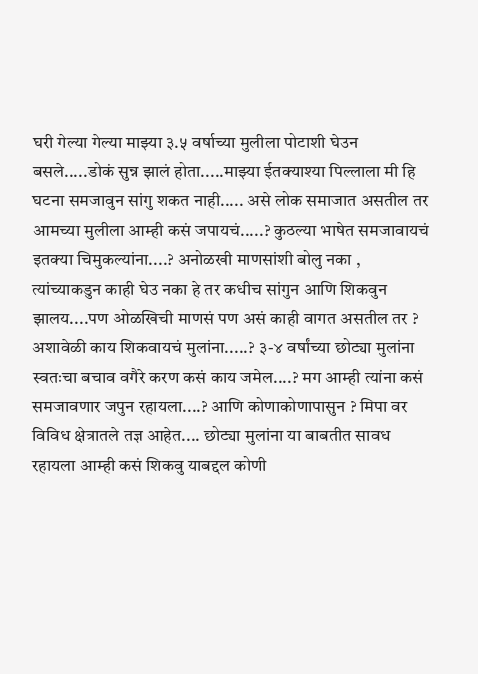घरी गेल्या गेल्या माझ्या ३.५ वर्षाच्या मुलीला पोटाशी घेउन बसले.....डोकं सुन्न झालं होता.....माझ्या ईतक्याश्या पिल्लाला मी हि घटना समजावुन सांगु शकत नाही..... असे लोक समाजात असतील तर आमच्या मुलीला आम्ही कसं जपायचं.....? कुठल्या भाषेत समजावायचं इतक्या चिमुकल्यांना....? अनोळखी माणसांशी बोलु नका , त्यांच्याकडुन काही घेउ नका हे तर कधीच सांगुन आणि शिकवुन झालय....पण ओळखिची माणसं पण असं काही वागत असतील तर ? अशावेळी काय शिकवायचं मुलांना.....? ३-४ वर्षांच्या छोट्या मुलांना स्वतःचा बचाव वगैरे करण कसं काय जमेल....? मग आम्ही त्यांना कसं समजावणार जपुन रहायला....? आणि कोणाकोणापासुन ? मिपा वर विविध क्षेत्रातले तज्ञ आहेत.... छोट्या मुलांना या बाबतीत सावध रहायला आम्ही कसं शिकवु याबद्दल कोणी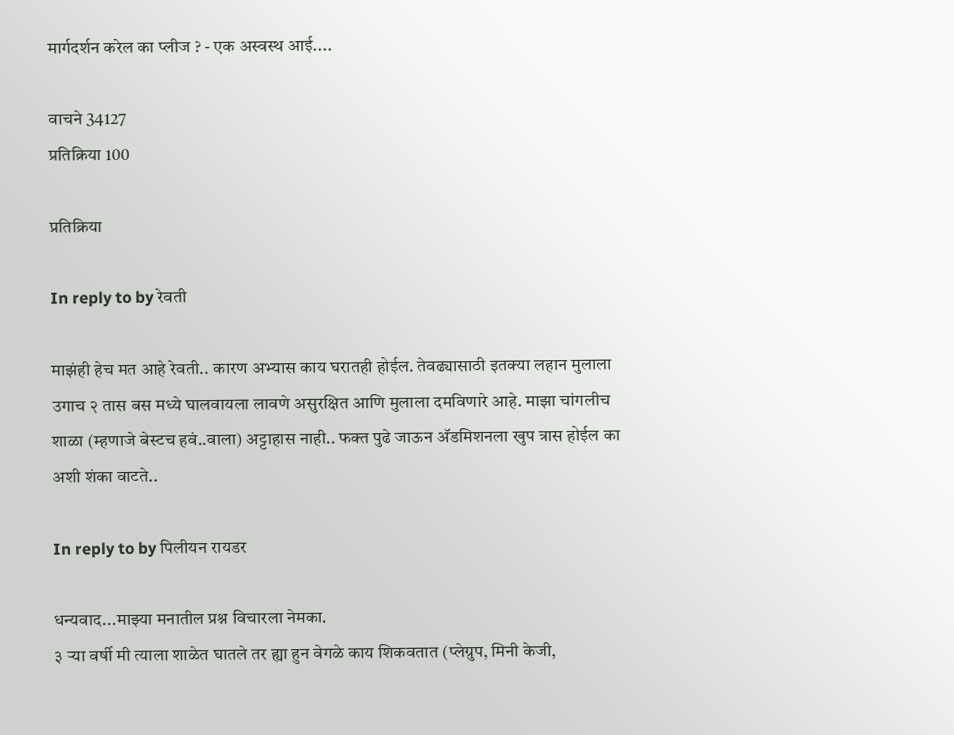मार्गदर्शन करेल का प्लीज ? - एक अस्वस्थ आई....

वाचने 34127
प्रतिक्रिया 100

प्रतिक्रिया

In reply to by रेवती

माझंही हेच मत आहे रेवती.. कारण अभ्यास काय घरातही होईल. तेवढ्यासाठी इतक्या लहान मुलाला उगाच २ तास बस मध्ये घालवायला लावणे असुरक्षित आणि मुलाला दमविणारे आहे. माझा चांगलीच शाळा (म्हणाजे बेस्टच हवं..वाला) अट्टाहास नाही.. फक्त पुढे जाऊन अ‍ॅडमिशनला खुप त्रास होईल का अशी शंका वाटते..

In reply to by पिलीयन रायडर

धन्यवाद...माझ्या मनातील प्रश्न विचारला नेमका.
३ र्‍या वर्षी मी त्याला शाळेत घातले तर ह्या हुन वेगळे काय शिकवतात (प्लेग्रुप, मिनी केजी,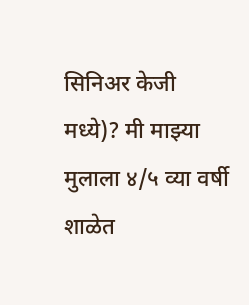सिनिअर केजी मध्ये)? मी माझ्या मुलाला ४/५ व्या वर्षी शाळेत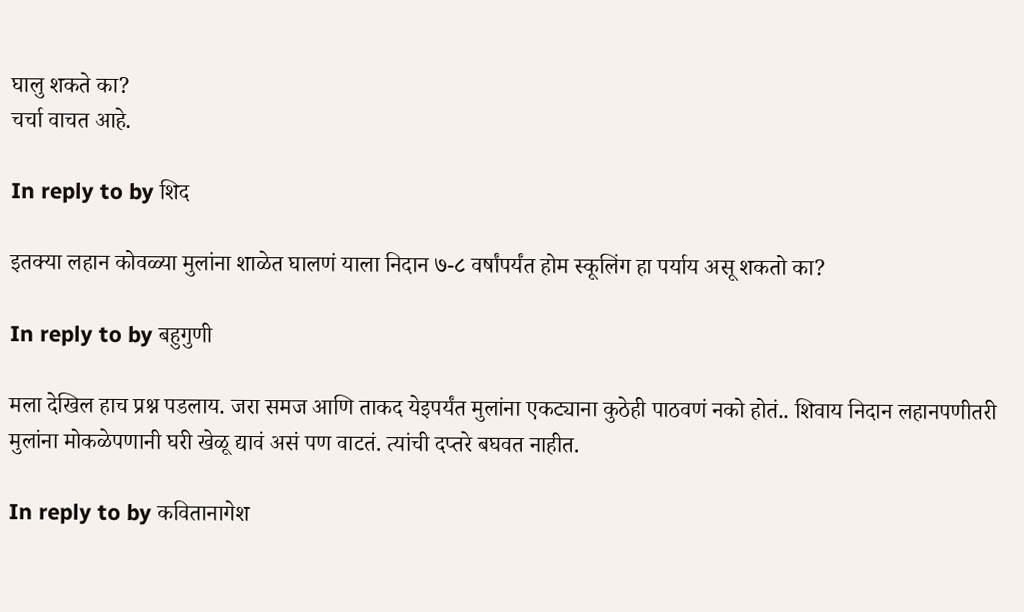घालु शकते का?
चर्चा वाचत आहे.

In reply to by शिद

इतक्या लहान कोवळ्या मुलांना शाळेत घालणं याला निदान ७-८ वर्षांपर्यंत होम स्कूलिंग हा पर्याय असू शकतो का?

In reply to by बहुगुणी

मला देखिल हाच प्रश्न पडलाय. जरा समज आणि ताकद येइपर्यंत मुलांना एकट्याना कुठेही पाठवणं नको होतं.. शिवाय निदान लहानपणीतरी मुलांना मोकळेपणानी घरी खेळू द्यावं असं पण वाटतं. त्यांची दप्तरे बघवत नाहीत.

In reply to by कवितानागेश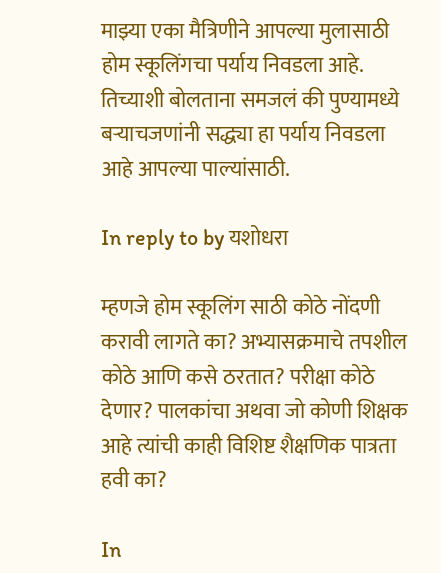माझ्या एका मैत्रिणीने आपल्या मुलासाठी होम स्कूलिंगचा पर्याय निवडला आहे. तिच्याशी बोलताना समजलं की पुण्यामध्ये बर्‍याचजणांनी सद्ध्या हा पर्याय निवडला आहे आपल्या पाल्यांसाठी.

In reply to by यशोधरा

म्हणजे होम स्कूलिंग साठी कोठे नोंदणी करावी लागते का? अभ्यासक्रमाचे तपशील कोठे आणि कसे ठरतात? परीक्षा कोठे देणार? पालकांचा अथवा जो कोणी शिक्षक आहे त्यांची काही विशिष्ट शैक्षणिक पात्रता हवी का?

In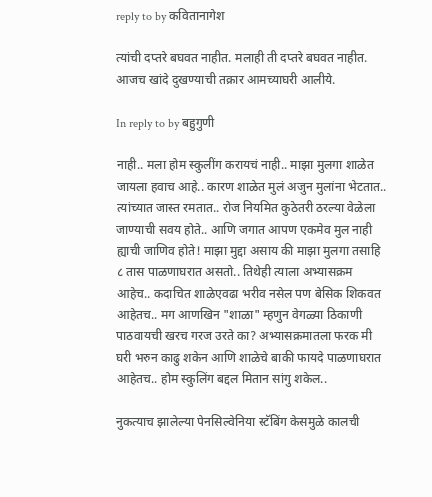reply to by कवितानागेश

त्यांची दप्तरे बघवत नाहीत. मलाही ती दप्तरे बघवत नाहीत. आजच खांदे दुखण्याची तक्रार आमच्याघरी आलीये.

In reply to by बहुगुणी

नाही.. मला होम स्कुलींग करायचं नाही.. माझा मुलगा शाळेत जायला हवाच आहे.. कारण शाळेत मुलं अजुन मुलांना भेटतात.. त्यांच्यात जास्त रमतात.. रोज नियमित कुठेतरी ठरल्या वेळेला जाण्याची सवय होते.. आणि जगात आपण एकमेव मुल नाही ह्याची जाणिव होते! माझा मुद्दा असाय की माझा मुलगा तसाहि ८ तास पाळणाघरात असतो.. तिथेही त्याला अभ्यासक्रम आहेच.. कदाचित शाळेएवढा भरीव नसेल पण बेसिक शिकवत आहेतच.. मग आणखिन "शाळा" म्हणुन वेगळ्या ठिकाणी पाठवायची खरच गरज उरते का? अभ्यासक्रमातला फरक मी घरी भरुन काढु शकेन आणि शाळेचे बाकी फायदे पाळणाघरात आहेतच.. होम स्कुलिंग बद्दल मितान सांगु शकेल..

नुकत्याच झालेल्या पेनसिल्वेनिया स्टॅबिंग केसमुळे कालची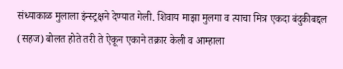संध्याकाळ मुलाला इंन्स्ट्रक्षने देण्यात गेली. शिवाय माझा मुलगा व त्याचा मित्र एकदा बंदुकीबद्दल (सहज) बोलत होते तरी ते ऐकून एकाने तक्रार केली व आम्हाला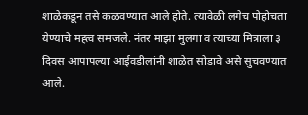शाळेकडून तसे कळवण्यात आले होते. त्यावेळी लगेच पोहोचता येण्याचे मह्त्व समजले. नंतर माझा मुलगा व त्याच्या मित्राला ३ दिवस आपापल्या आईवडीलांनी शाळेत सोडावे असे सुचवण्यात आले.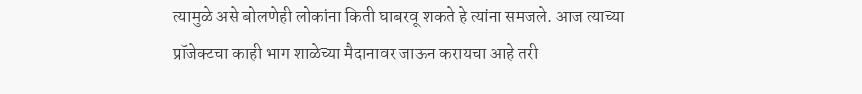त्यामुळे असे बोलणेही लोकांना किती घाबरवू शकते हे त्यांना समजले. आज त्याच्या प्रॉजेक्टचा काही भाग शाळेच्या मैदानावर जाऊन करायचा आहे तरी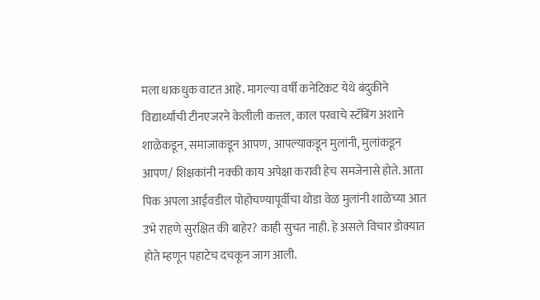मला धाकधुक वाटत आहे. मागल्या वर्षी कनेटिकट येथे बंदुकीने विद्यार्थ्यांची टीनएजरने केलीली कत्तल, काल परवाचे स्टॅबिंग अशाने शाळेकडून, समाजाकडून आपण, आपल्याकडून मुलांनी, मुलांकडून आपण/ शिक्षकांनी नक्की काय अपेक्षा करावी हेच समजेनासे होते. आता पिक अपला आईवडील पोहोचण्यापूर्वीचा थोडा वेळ मुलांनी शाळेच्या आत उभे राहणे सुरक्षित की बाहेर? काही सुचत नाही. हे असले विचार डोक्यात होते म्हणून पहाटेच दचकून जाग आली.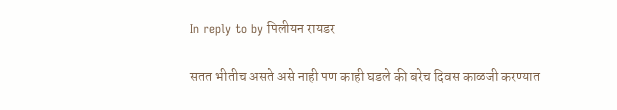In reply to by पिलीयन रायडर

सतत भीतीच असते असे नाही पण काही घडले की बरेच दिवस काळजी करण्यात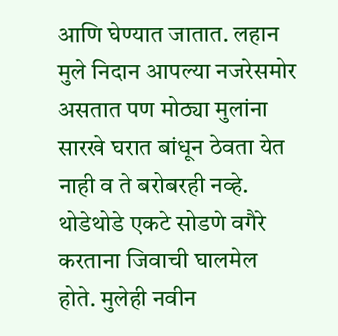आणि घेण्यात जातात. लहान मुले निदान आपल्या नजरेसमोर असतात पण मोठ्या मुलांना सारखे घरात बांधून ठेवता येत नाही व ते बरोबरही नव्हे. थोडेथोडे एकटे सोडणे वगैरे करताना जिवाची घालमेल होते. मुलेही नवीन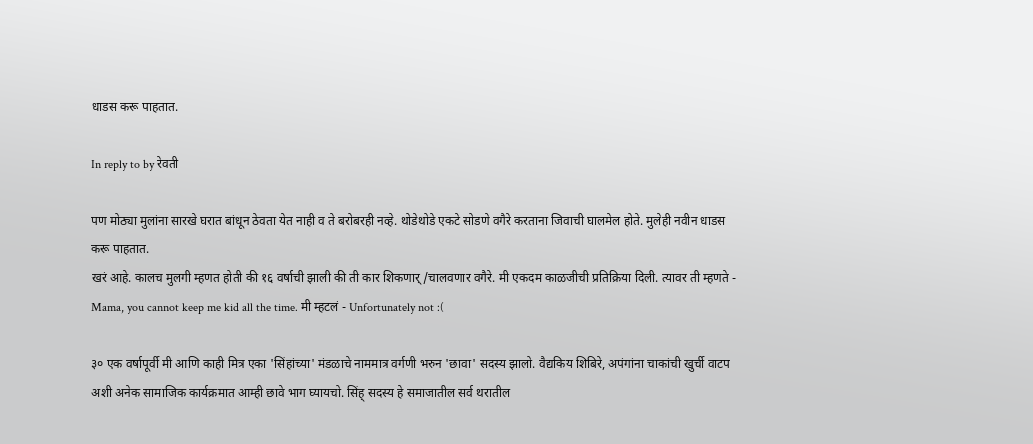धाडस करू पाहतात.

In reply to by रेवती

पण मोठ्या मुलांना सारखे घरात बांधून ठेवता येत नाही व ते बरोबरही नव्हे. थोडेथोडे एकटे सोडणे वगैरे करताना जिवाची घालमेल होते. मुलेही नवीन धाडस करू पाहतात.
खरं आहे. कालच मुलगी म्हणत होती की १६ वर्षाची झाली की ती कार शिकणार्/चालवणार वगैरे. मी एकदम काळजीची प्रतिक्रिया दिली. त्यावर ती म्हणते - Mama, you cannot keep me kid all the time. मी म्हटलं - Unfortunately not :(

३० एक वर्षापूर्वी मी आणि काही मित्र एका 'सिंहांच्या' मंडळाचे नाममात्र वर्गणी भरुन 'छावा' सदस्य झालो. वैद्यकिय शिबिरे, अपंगांना चाकांची खुर्ची वाटप अशी अनेक सामाजिक कार्यक्रमात आम्ही छावे भाग घ्यायचो. सिंह् सदस्य हे समाजातील सर्व थरातील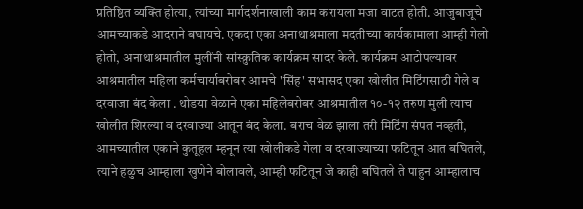प्रतिष्ठित व्यक्ति होत्या, त्यांच्या मार्गदर्शनाखाली काम करायला मजा वाटत होती. आजुबाजूचे आमच्याकडे आदराने बघायचे. एकदा एका अनाथाश्रमाला मदतीच्या कार्यकामाला आम्ही गेलो होतो, अनाथाश्रमातील मुलींनी सांस्क्रुतिक कार्यक्रम सादर केले. कार्यक्रम आटोपल्यावर आश्रमातील महिला कर्मचार्याबरोबर आमचे 'सिंह' सभासद एका खोलीत मिटिंगसाठी गेले व दरवाजा बंद केला . थोडया वेळाने एका महिलेबरोबर आश्रमातील १०-१२ तरुण मुली त्याच खोलीत शिरल्या व दरवाज्या आतून बंद केला. बराच वेळ झाला तरी मिटिंग संपत नव्हती, आमच्यातील एकाने कुतूहल म्हनून त्या खोलीकडे गेला व दरवाज्याच्या फटितून आत बघितले, त्याने हळुच आम्हाला खुणेने बोलावले, आम्ही फटितून जे काही बघितले ते पाहुन आम्हालाच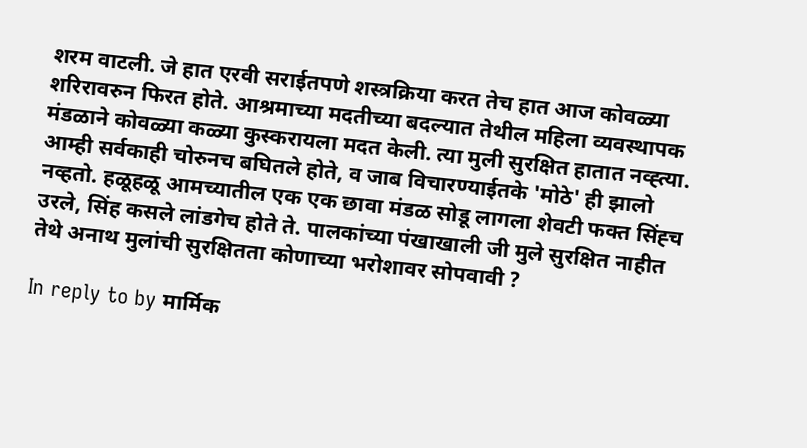शरम वाटली. जे हात एरवी सराईतपणे शस्त्रक्रिया करत तेच हात आज कोवळ्या शरिरावरुन फिरत होते. आश्रमाच्या मदतीच्या बदल्यात तेथील महिला व्यवस्थापक मंडळाने कोवळ्या कळ्या कुस्करायला मदत केली. त्या मुली सुरक्षित हातात नव्ह्त्या. आम्ही सर्वकाही चोरुनच बघितले होते, व जाब विचारण्याईतके 'मोठे' ही झालो नव्हतो. हळूहळू आमच्यातील एक एक छावा मंडळ सोडू लागला शेवटी फक्त सिंह्च उरले, सिंह कसले लांडगेच होते ते. पालकांच्या पंखाखाली जी मुले सुरक्षित नाहीत तेथे अनाथ मुलांची सुरक्षितता कोणाच्या भरोशावर सोपवावी ?

In reply to by मार्मिक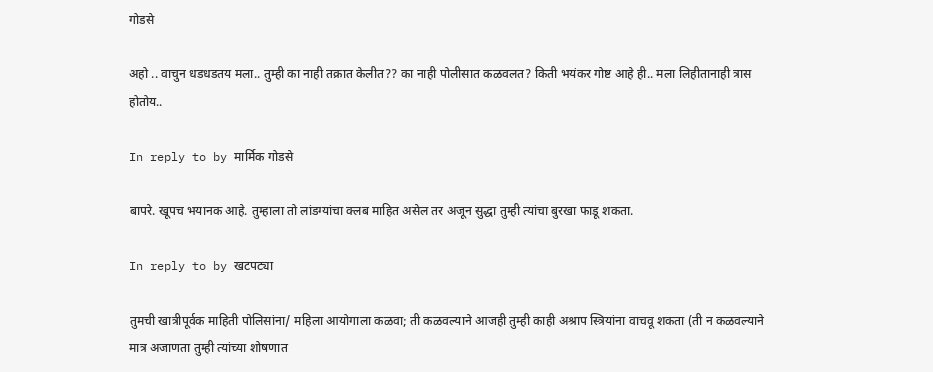गोडसे

अहो .. वाचुन धडधडतय मला.. तुम्ही का नाही तक्रात केलीत?? का नाही पोलीसात कळवलत? किती भयंकर गोष्ट आहे ही.. मला लिहीतानाही त्रास होतोय..

In reply to by मार्मिक गोडसे

बापरे. खूपच भयानक आहे. तुम्हाला तो लांडग्यांचा क्लब माहित असेल तर अजून सुद्धा तुम्ही त्यांचा बुरखा फाडू शकता.

In reply to by खटपट्या

तुमची खात्रीपूर्वक माहिती पोलिसांना/ महिला आयोगाला कळवा; ती कळवल्याने आजही तुम्ही काही अश्राप स्त्रियांना वाचवू शकता (ती न कळवल्याने मात्र अजाणता तुम्ही त्यांच्या शोषणात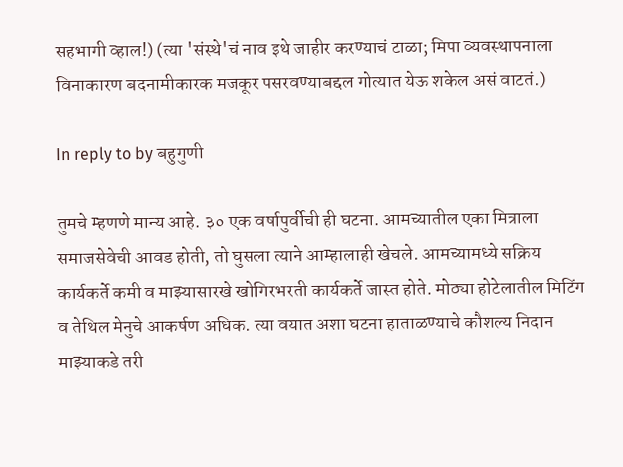सहभागी व्हाल!) (त्या 'संस्थे'चं नाव इथे जाहीर करण्याचं टाळा; मिपा व्यवस्थापनाला विनाकारण बदनामीकारक मजकूर पसरवण्याबद्दल गोत्यात येऊ शकेल असं वाटतं.)

In reply to by बहुगुणी

तुमचे म्हणणे मान्य आहे. ३० एक वर्षापुर्वीची ही घटना. आमच्यातील एका मित्राला समाजसेवेची आवड होती, तो घुसला त्याने आम्हालाही खेचले. आमच्यामध्ये सक्रिय कार्यकर्ते कमी व माझ्यासारखे खोगिरभरती कार्यकर्ते जास्त होते. मोठ्या होटेलातील मिटिंग व तेथिल मेनुचे आकर्षण अधिक. त्या वयात अशा घटना हाताळण्याचे कौशल्य निदान माझ्याकडे तरी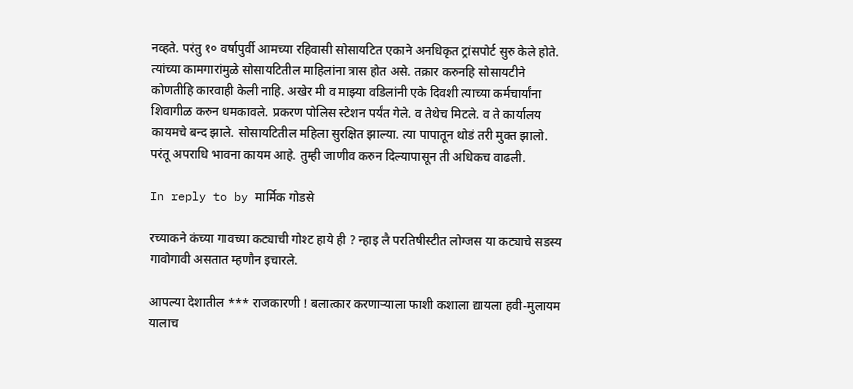नव्हते. परंतु १० वर्षापुर्वी आमच्या रहिवासी सोसायटित एकाने अनधिकृत ट्रांसपोर्ट सुरु केले होते. त्यांच्या कामगारांमुळे सोसायटितील माहिलांना त्रास होत असे. तक्रार करुनहि सोसायटीने कोणतीहि कारवाही केली नाहि. अखेर मी व माझ्या वडिलांनी एके दिवशी त्याच्या कर्मचार्यांना शिवागीळ करुन धमकावले. प्रकरण पोलिस स्टेशन पर्यंत गेले. व तेथेच मिटले. व ते कार्यालय कायमचे बन्द झाले. सोसायटितील महिला सुरक्षित झाल्या. त्या पापातून थोडं तरी मुक्त झालो. परंतू अपराधि भावना कायम आहे. तुम्ही जाणीव करुन दिल्यापासून ती अधिकच वाढली.

In reply to by मार्मिक गोडसे

रच्याकने कंच्या गावच्या कट्याची गोश्ट हाये ही ? न्हाइ लै परतिषीस्टीत लोग्जस या कट्याचे सडस्य गावोगावी असतात म्हणौन इचारले.

आपल्या देशातील *** राजकारणी ! बलात्कार करणाऱ्याला फाशी कशाला द्यायला हवी-मुलायम यालाच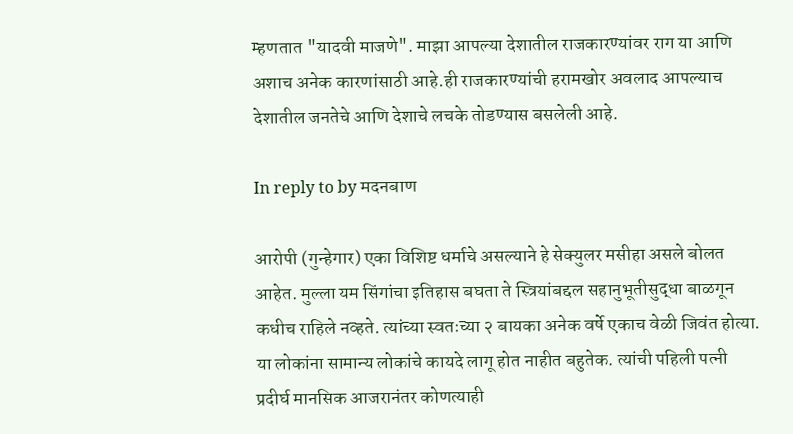म्हणतात "यादवी माजणे". माझा आपल्या देशातील राजकारण्यांवर राग या आणि अशाच अनेक कारणांसाठी आहे.ही राजकारण्यांची हरामखोर अवलाद आपल्याच देशातील जनतेचे आणि देशाचे लचके तोडण्यास बसलेली आहे.

In reply to by मदनबाण

आरोपी (गुन्हेगार) एका विशिष्ट धर्माचे असल्याने हे सेक्युलर मसीहा असले बोलत आहेत. मुल्ला यम सिंगांचा इतिहास बघता ते स्त्रियांबद्दल सहानुभूतीसुद्धा बाळगून कधीच राहिले नव्हते. त्यांच्या स्वतःच्या २ बायका अनेक वर्षे एकाच वेळी जिवंत होत्या. या लोकांना सामान्य लोकांचे कायदे लागू होत नाहीत बहुतेक. त्यांची पहिली पत्नी प्रदीर्घ मानसिक आजरानंतर कोणत्याही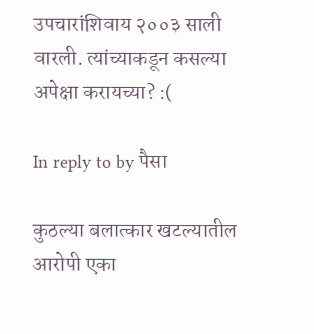उपचारांशिवाय २००३ साली वारली. त्यांच्याकडून कसल्या अपेक्षा करायच्या? :(

In reply to by पैसा

कुठल्या बलात्कार खटल्यातील आरोपी एका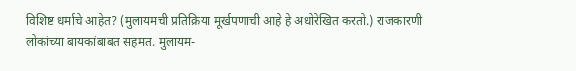विशिष्ट धर्माचे आहेत? (मुलायमची प्रतिक्रिया मूर्खपणाची आहे हे अधोरेखित करतो.) राजकारणी लोकांच्या बायकांबाबत सहमत. मुलायम-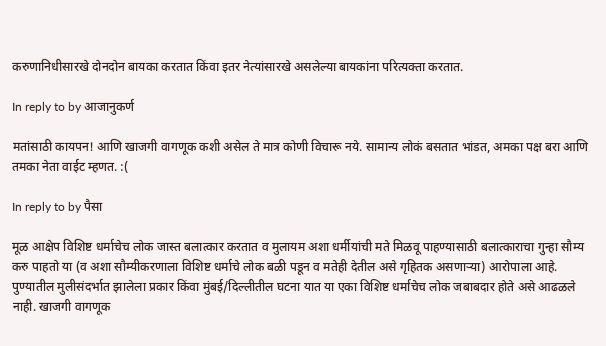करुणानिधीसारखे दोनदोन बायका करतात किंवा इतर नेत्यांसारखे असलेल्या बायकांना परित्यक्ता करतात.

In reply to by आजानुकर्ण

मतांसाठी कायपन! आणि खाजगी वागणूक कशी असेल ते मात्र कोणी विचारू नये. सामान्य लोकं बसतात भांडत, अमका पक्ष बरा आणि तमका नेता वाईट म्हणत. :(

In reply to by पैसा

मूळ आक्षेप विशिष्ट धर्माचेच लोक जास्त बलात्कार करतात व मुलायम अशा धर्मीयांची मते मिळवू पाहण्यासाठी बलात्काराचा गुन्हा सौम्य करु पाहतो या (व अशा सौम्यीकरणाला विशिष्ट धर्माचे लोक बळी पडून व मतेही देतील असे गृहितक असणाऱ्या) आरोपाला आहे. पुण्यातील मुलीसंदर्भात झालेला प्रकार किंवा मुंबई/दिल्लीतील घटना यात या एका विशिष्ट धर्माचेच लोक जबाबदार होते असे आढळले नाही. खाजगी वागणूक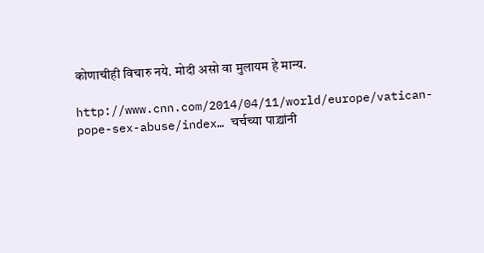कोणाचीही विचारु नये. मोदी असो वा मुलायम हे मान्य.

http://www.cnn.com/2014/04/11/world/europe/vatican-pope-sex-abuse/index… चर्चच्या पाद्र्यांनी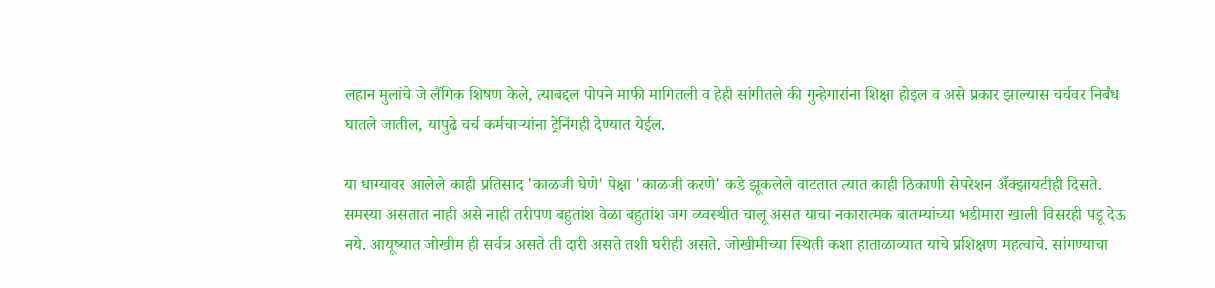लहान मुलांचे जे लैंगिक शिषण केले, त्याबद्दल पोपने माफी मागितली व हेही सांगीतले की गुन्हेगारांना शिक्षा होइल व असे प्रकार झाल्यास चर्चवर निर्बंध घातले जातील, यापुढे चर्च कर्मचार्‍यांना ट्रेनिंगही देण्यात येईल.

या धाग्यावर आलेले काही प्रतिसाद 'काळजी घेणे' पेक्षा 'काळजी करणे' कडे झूकलेले वाटतात त्यात काही ठिकाणी सेपरेशन अँक्झायटीही दिसते. समस्या असतात नाही असे नाही तरीपण बहुतांश वेळा बहुतांश जग व्य्वस्थीत चालू असत याचा नकारात्मक बातम्यांच्या भडीमारा खाली विसरही पडू देऊ नये. आयूष्यात जोखीम ही सर्वत्र असते ती दारी असते तशी घरीही असते. जोखीमीच्या स्थिती कशा हाताळाव्यात याचे प्रशिक्षण महत्वाचे. सांगण्याचा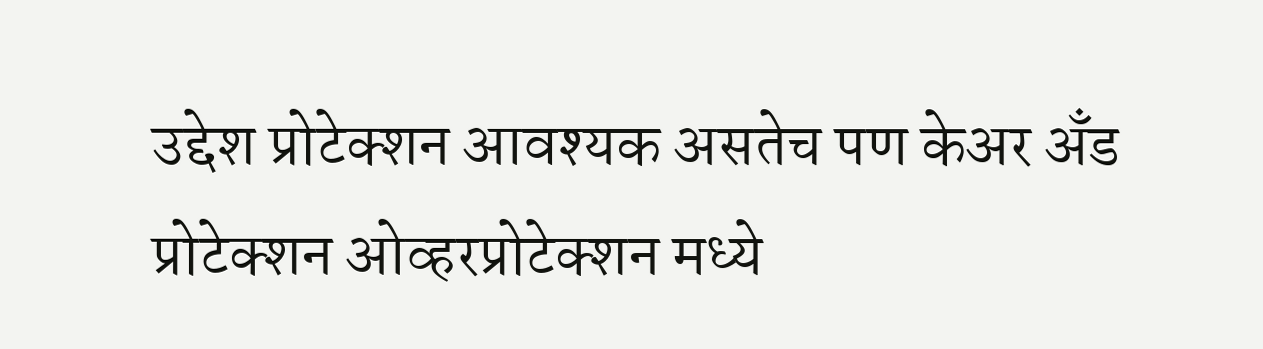उद्देश प्रोटेक्शन आवश्यक असतेच पण केअर अँड प्रोटेक्शन ओव्हरप्रोटेक्शन मध्ये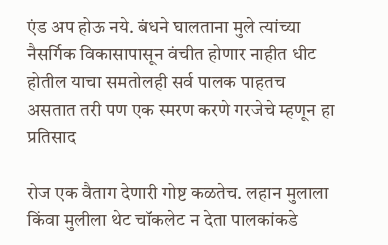एंड अप होऊ नये. बंधने घालताना मुले त्यांच्या नैसर्गिक विकासापासून वंचीत होणार नाहीत धीट होतील याचा समतोलही सर्व पालक पाहतच असतात तरी पण एक स्मरण करणे गरजेचे म्हणून हा प्रतिसाद

रोज एक वैताग देणारी गोष्ट कळतेच. लहान मुलाला किंवा मुलीला थेट चॉकलेट न देता पालकांकडे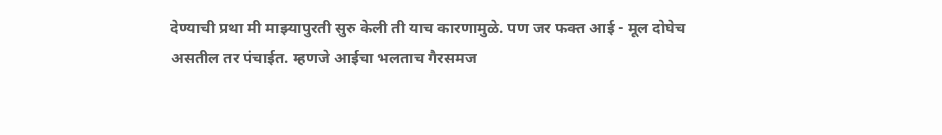देण्याची प्रथा मी माझ्यापुरती सुरु केली ती याच कारणामुळे. पण जर फक्त आई - मूल दोघेच असतील तर पंचाईत. म्हणजे आईचा भलताच गैरसमज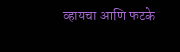व्हायचा आणि फटके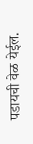पडायची वेळ येईल.